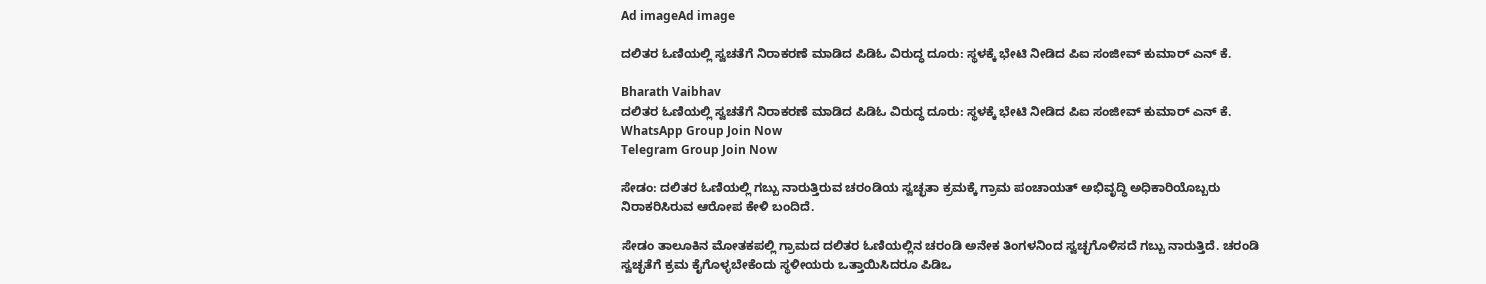Ad imageAd image

ದಲಿತರ ಓಣಿಯಲ್ಲಿ ಸ್ವಚತೆಗೆ ನಿರಾಕರಣೆ ಮಾಡಿದ ಪಿಡಿಓ ವಿರುದ್ಧ ದೂರು: ಸ್ಥಳಕ್ಕೆ ಭೇಟಿ ನೀಡಿದ ಪಿಐ ಸಂಜೀವ್ ಕುಮಾರ್ ಎನ್ ಕೆ.

Bharath Vaibhav
ದಲಿತರ ಓಣಿಯಲ್ಲಿ ಸ್ವಚತೆಗೆ ನಿರಾಕರಣೆ ಮಾಡಿದ ಪಿಡಿಓ ವಿರುದ್ಧ ದೂರು: ಸ್ಥಳಕ್ಕೆ ಭೇಟಿ ನೀಡಿದ ಪಿಐ ಸಂಜೀವ್ ಕುಮಾರ್ ಎನ್ ಕೆ.
WhatsApp Group Join Now
Telegram Group Join Now

ಸೇಡಂ: ದಲಿತರ ಓಣಿಯಲ್ಲಿ ಗಬ್ಬು ನಾರುತ್ತಿರುವ ಚರಂಡಿಯ ಸ್ವಚ್ಛತಾ ಕ್ರಮಕ್ಕೆ ಗ್ರಾಮ ಪಂಚಾಯತ್ ಅಭಿವೃದ್ಧಿ ಅಧಿಕಾರಿಯೊಬ್ಬರು ನಿರಾಕರಿಸಿರುವ ಆರೋಪ ಕೇಳಿ ಬಂದಿದೆ.

ಸೇಡಂ ತಾಲೂಕಿನ ಮೋತಕಪಲ್ಲಿ ಗ್ರಾಮದ ದಲಿತರ ಓಣಿಯಲ್ಲಿನ ಚರಂಡಿ ಅನೇಕ ತಿಂಗಳನಿಂದ ಸ್ವಚ್ಛಗೊಳಿಸದೆ ಗಬ್ಬು ನಾರುತ್ತಿದೆ. ಚರಂಡಿ ಸ್ವಚ್ಛತೆಗೆ ಕ್ರಮ ಕೈಗೊಳ್ಳಬೇಕೆಂದು ಸ್ಥಳೀಯರು ಒತ್ತಾಯಿಸಿದರೂ ಪಿಡಿಒ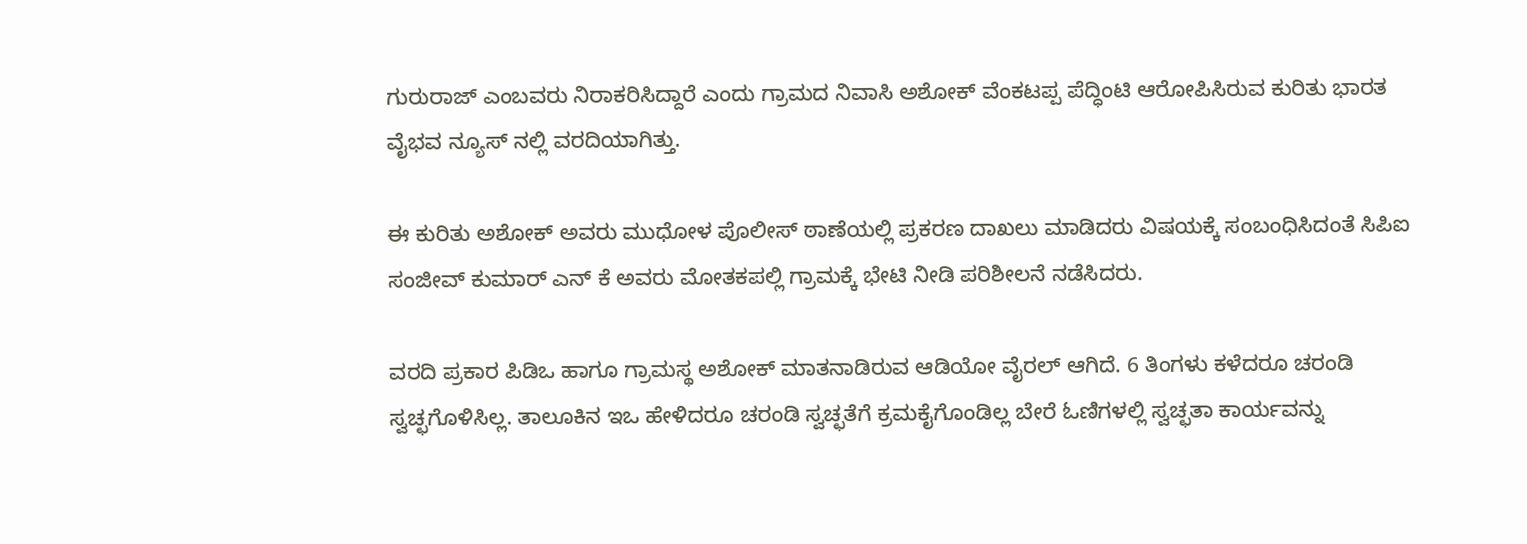ಗುರುರಾಜ್ ಎಂಬವರು ನಿರಾಕರಿಸಿದ್ದಾರೆ ಎಂದು ಗ್ರಾಮದ ನಿವಾಸಿ ಅಶೋಕ್ ವೆಂಕಟಪ್ಪ ಪೆದ್ಧಿಂಟಿ ಆರೋಪಿಸಿರುವ ಕುರಿತು ಭಾರತ ವೈಭವ ನ್ಯೂಸ್ ನಲ್ಲಿ ವರದಿಯಾಗಿತ್ತು.

ಈ ಕುರಿತು ಅಶೋಕ್ ಅವರು ಮುಧೋಳ ಪೊಲೀಸ್ ಠಾಣೆಯಲ್ಲಿ ಪ್ರಕರಣ ದಾಖಲು ಮಾಡಿದರು ವಿಷಯಕ್ಕೆ ಸಂಬಂಧಿಸಿದಂತೆ ಸಿಪಿಐ ಸಂಜೀವ್ ಕುಮಾರ್ ಎನ್ ಕೆ ಅವರು ಮೋತಕಪಲ್ಲಿ ಗ್ರಾಮಕ್ಕೆ ಭೇಟಿ ನೀಡಿ ಪರಿಶೀಲನೆ ನಡೆಸಿದರು.

ವರದಿ ಪ್ರಕಾರ ಪಿಡಿಒ ಹಾಗೂ ಗ್ರಾಮಸ್ಥ ಅಶೋಕ್ ಮಾತನಾಡಿರುವ ಆಡಿಯೋ ವೈರಲ್ ಆಗಿದೆ. 6 ತಿಂಗಳು ಕಳೆದರೂ ಚರಂಡಿ ಸ್ವಚ್ಛಗೊಳಿಸಿಲ್ಲ. ತಾಲೂಕಿನ ಇಒ ಹೇಳಿದರೂ ಚರಂಡಿ ಸ್ವಚ್ಛತೆಗೆ ಕ್ರಮಕೈಗೊಂಡಿಲ್ಲ ಬೇರೆ ಓಣಿಗಳಲ್ಲಿ ಸ್ವಚ್ಛತಾ ಕಾರ್ಯವನ್ನು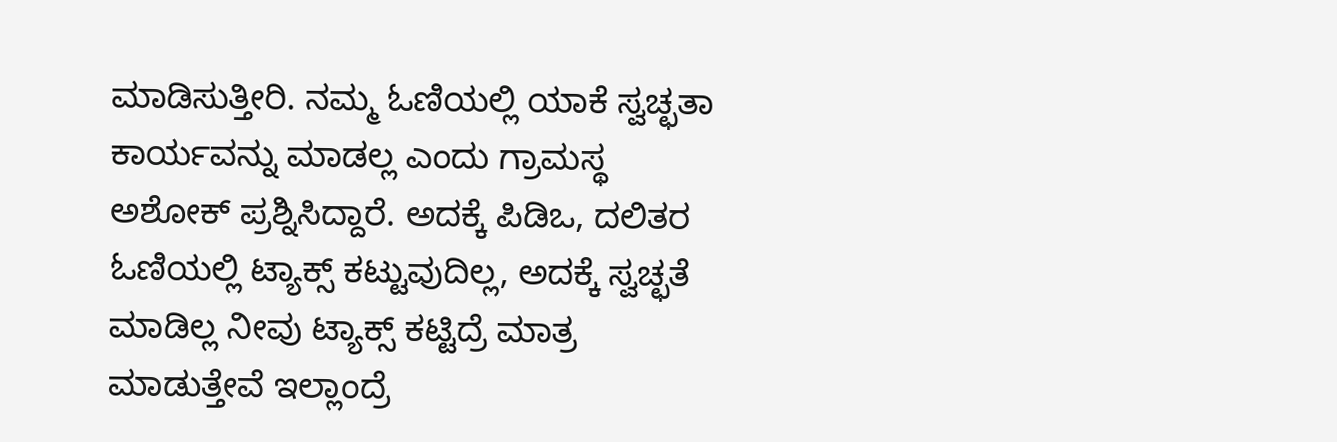ಮಾಡಿಸುತ್ತೀರಿ. ನಮ್ಮ ಓಣಿಯಲ್ಲಿ ಯಾಕೆ ಸ್ವಚ್ಛತಾ ಕಾರ್ಯವನ್ನು ಮಾಡಲ್ಲ ಎಂದು ಗ್ರಾಮಸ್ಥ ಅಶೋಕ್ ಪ್ರಶ್ನಿಸಿದ್ದಾರೆ. ಅದಕ್ಕೆ ಪಿಡಿಒ, ದಲಿತರ ಓಣಿಯಲ್ಲಿ ಟ್ಯಾಕ್ಸ್ ಕಟ್ಟುವುದಿಲ್ಲ, ಅದಕ್ಕೆ ಸ್ವಚ್ಛತೆ ಮಾಡಿಲ್ಲ ನೀವು ಟ್ಯಾಕ್ಸ್ ಕಟ್ಟಿದ್ರೆ ಮಾತ್ರ ಮಾಡುತ್ತೇವೆ ಇಲ್ಲಾಂದ್ರೆ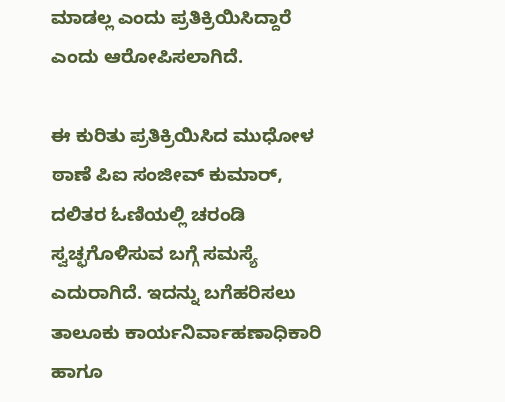ಮಾಡಲ್ಲ ಎಂದು ಪ್ರತಿಕ್ರಿಯಿಸಿದ್ದಾರೆ ಎಂದು ಆರೋಪಿಸಲಾಗಿದೆ.

ಈ ಕುರಿತು ಪ್ರತಿಕ್ರಿಯಿಸಿದ ಮುಧೋಳ ಠಾಣೆ ಪಿಐ ಸಂಜೀವ್ ಕುಮಾರ್, ದಲಿತರ ಓಣಿಯಲ್ಲಿ ಚರಂಡಿ ಸ್ವಚ್ಛಗೊಳಿಸುವ ಬಗ್ಗೆ ಸಮಸ್ಯೆ ಎದುರಾಗಿದೆ. ಇದನ್ನು ಬಗೆಹರಿಸಲು ತಾಲೂಕು ಕಾರ್ಯನಿರ್ವಾಹಣಾಧಿಕಾರಿ ಹಾಗೂ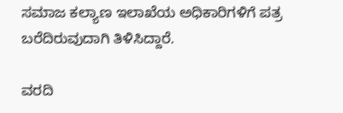ಸಮಾಜ ಕಲ್ಯಾಣ ಇಲಾಖೆಯ ಅಧಿಕಾರಿಗಳಿಗೆ ಪತ್ರ ಬರೆದಿರುವುದಾಗಿ ತಿಳಿಸಿದ್ದಾರೆ.

ವರದಿ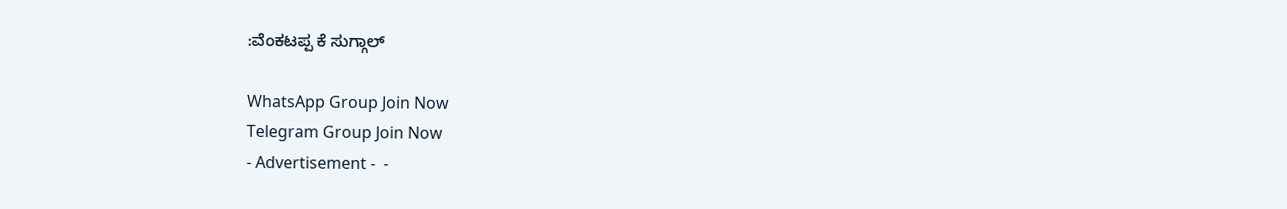:ವೆಂಕಟಪ್ಪ ಕೆ ಸುಗ್ಗಾಲ್

WhatsApp Group Join Now
Telegram Group Join Now
- Advertisement -  -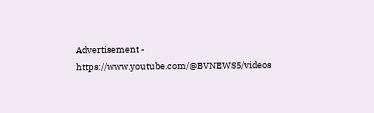Advertisement -  https://www.youtube.com/@BVNEWS5/videos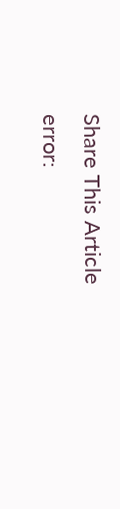Share This Article
error: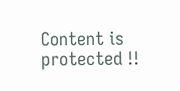Content is protected !!